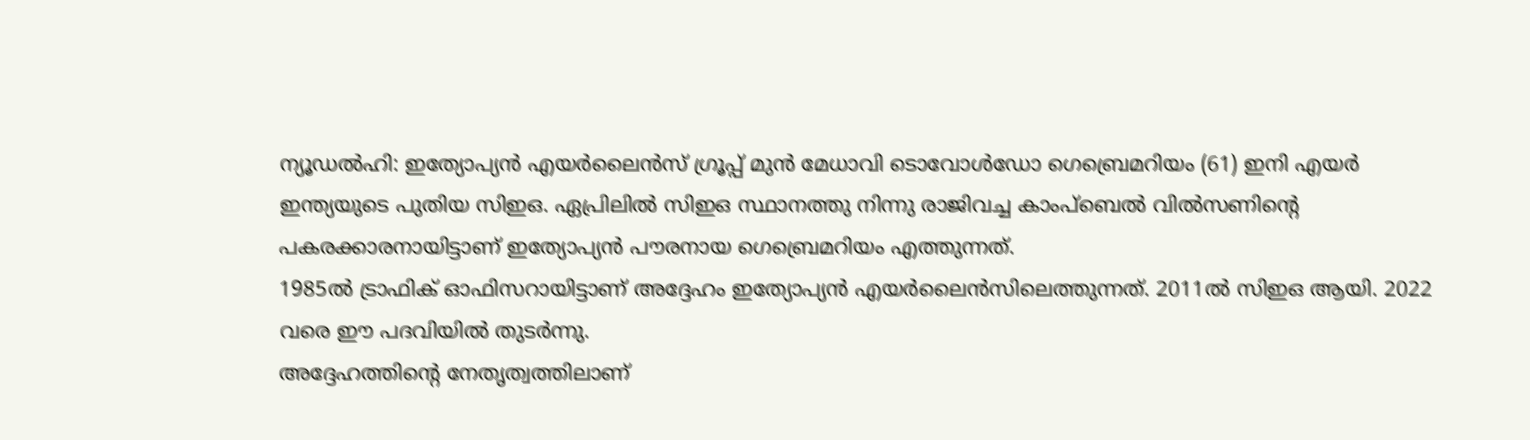ന്യൂഡൽഹി: ഇത്യോപ്യൻ എയർലൈൻസ് ഗ്രൂപ്പ് മുൻ മേധാവി ടൊവോൾഡോ ഗെബ്രെമറിയം (61) ഇനി എയർ ഇന്ത്യയുടെ പുതിയ സിഇഒ. ഏപ്രിലിൽ സിഇഒ സ്ഥാനത്തു നിന്നു രാജിവച്ച കാംപ്ബെൽ വിൽസണിന്റെ പകരക്കാരനായിട്ടാണ് ഇത്യോപ്യൻ പൗരനായ ഗെബ്രെമറിയം എത്തുന്നത്.
1985ൽ ട്രാഫിക് ഓഫിസറായിട്ടാണ് അദ്ദേഹം ഇത്യോപ്യൻ എയർലൈൻസിലെത്തുന്നത്. 2011ൽ സിഇഒ ആയി. 2022 വരെ ഈ പദവിയിൽ തുടർന്നു.
അദ്ദേഹത്തിന്റെ നേതൃത്വത്തിലാണ്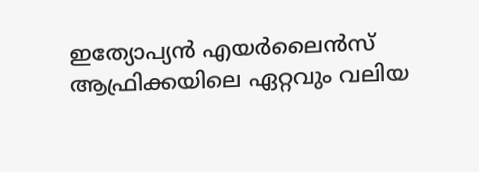ഇത്യോപ്യൻ എയർലൈൻസ് ആഫ്രിക്കയിലെ ഏറ്റവും വലിയ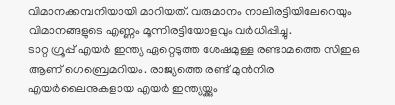വിമാനക്കമ്പനിയായി മാറിയത്. വരുമാനം നാലിരട്ടിയിലേറെയും വിമാനങ്ങളുടെ എണ്ണം മൂന്നിരട്ടിയോളവും വർധിപ്പിച്ചു.
ടാറ്റ ഗ്രൂപ്പ് എയർ ഇന്ത്യ ഏറ്റെടുത്ത ശേഷമുള്ള രണ്ടാമത്തെ സിഇഒ ആണ് ഗെബ്രെമറിയം. രാജ്യത്തെ രണ്ട് മുൻനിര എയർലൈനുകളായ എയർ ഇന്ത്യയ്ക്കും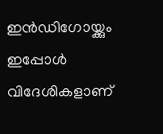ഇൻഡിഗോയ്ക്കും ഇപ്പോൾ വിദേശികളാണ്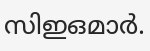സിഇഒമാർ.